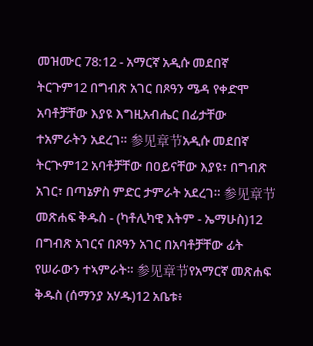መዝሙር 78:12 - አማርኛ አዲሱ መደበኛ ትርጉም12 በግብጽ አገር በጾዓን ሜዳ የቀድሞ አባቶቻቸው እያዩ እግዚአብሔር በፊታቸው ተአምራትን አደረገ። 参见章节አዲሱ መደበኛ ትርጒም12 አባቶቻቸው በዐይናቸው እያዩ፣ በግብጽ አገር፣ በጣኔዎስ ምድር ታምራት አደረገ። 参见章节መጽሐፍ ቅዱስ - (ካቶሊካዊ እትም - ኤማሁስ)12 በግብጽ አገርና በጾዓን አገር በአባቶቻቸው ፊት የሠራውን ተኣምራት። 参见章节የአማርኛ መጽሐፍ ቅዱስ (ሰማንያ አሃዱ)12 አቤቱ፥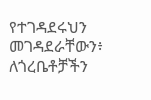የተገዳደሩህን መገዳደራቸውን፥ ለጎረቤቶቻችን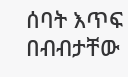ሰባት እጥፍ በብብታቸው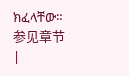ክፈላቸው። 参见章节 |